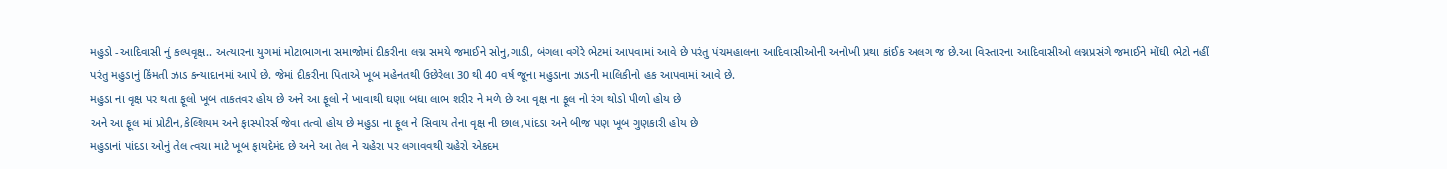મહુડો -આદિવાસી નું કલ્પવૃક્ષ.. અત્યારના યુગમાં મોટાભાગના સમાજોમાં દીકરીના લગ્ન સમયે જમાઈને સોનુ,ગાડી, બંગલા વગેરે ભેટમાં આપવામાં આવે છે પરંતુ પંચમહાલના આદિવાસીઓની અનોખી પ્રથા કાંઈક અલગ જ છે.આ વિસ્તારના આદિવાસીઓ લગ્નપ્રસંગે જમાઈને મોંઘી ભેટો નહીં પરંતુ મહુડાનું કિંમતી ઝાડ કન્યાદાનમાં આપે છે. જેમાં દીકરીના પિતાએ ખૂબ મહેનતથી ઉછેરેલા 30 થી 40 વર્ષ જૂના મહુડાના ઝાડની માલિકીનો હક આપવામાં આવે છે.
મહુડા ના વૃક્ષ પર થતા ફૂલો ખૂબ તાકતવર હોય છે અને આ ફૂલો ને ખાવાથી ઘણા બધા લાભ શરીર ને મળે છે આ વૃક્ષ ના ફૂલ નો રંગ થોડો પીળો હોય છે
અને આ ફૂલ માં પ્રોટીન,કેલ્શિયમ અને ફાસ્પોરર્સ જેવા તત્વો હોય છે મહુડા ના ફૂલ ને સિવાય તેના વૃક્ષ ની છાલ,પાંદડા અને બીજ પણ ખૂબ ગુણકારી હોય છે
મહુડાનાં પાંદડા ઓનું તેલ ત્વચા માટે ખૂબ ફાયદેમંદ છે અને આ તેલ ને ચહેરા પર લગાવવથી ચહેરો એકદમ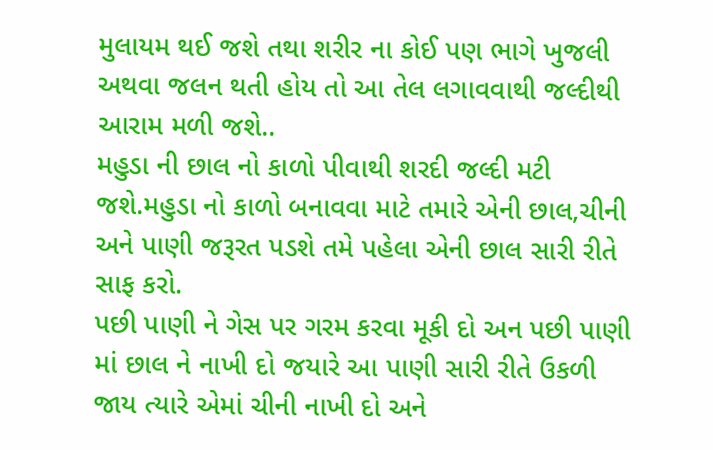મુલાયમ થઈ જશે તથા શરીર ના કોઈ પણ ભાગે ખુજલી અથવા જલન થતી હોય તો આ તેલ લગાવવાથી જલ્દીથી આરામ મળી જશે..
મહુડા ની છાલ નો કાળો પીવાથી શરદી જલ્દી મટી જશે.મહુડા નો કાળો બનાવવા માટે તમારે એની છાલ,ચીની અને પાણી જરૂરત પડશે તમે પહેલા એની છાલ સારી રીતે સાફ કરો.
પછી પાણી ને ગેસ પર ગરમ કરવા મૂકી દો અન પછી પાણી માં છાલ ને નાખી દો જયારે આ પાણી સારી રીતે ઉકળી જાય ત્યારે એમાં ચીની નાખી દો અને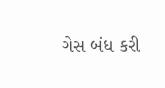ગેસ બંધ કરી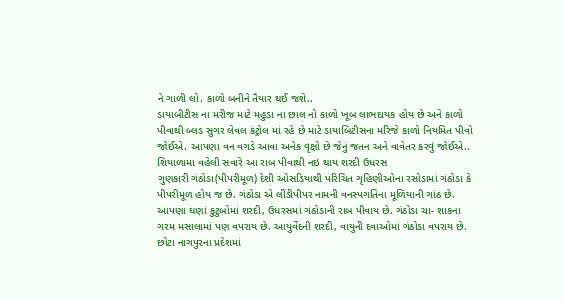ને ગાળી લો. કાળો બનીને તૈયાર થઈ જશે..
ડાયાબીટીસ ના મરીજ માટે મહુડા ના છાલ નો કાળો ખૂબ લાભદાયક હોય છે અને કાળો પીવાથી બ્લડ સુગર લેવલ કંટ્રોલ માં રહે છે માટે ડાયાબિટીસના મરિજે કાળો નિયમિત પીવો જોઈએ. આપણા વન વગડે આવા અનેક વૃક્ષો છે જેનું જતન અને વાવેતર કરવું જોઈએ..
શિયાળામા વહેલી સવારે આ રાબ પીવાથી નઇ થાય શરદી ઉધરસ
ગુણકારી ગંઠોડા(પીપરીમૂળ) દેશી ઓસડિયાથી પરિચિત ગૃહિણીઓના રસોડામાં ગંઠોડા કે પીપરીમૂળ હોય જ છે. ગંઠોડા એ લીંડીપીપર નામની વનસ્પગતિના મૂળિયાની ગાંઠ છે. આપણા ઘણાં કુટુબોમાં શરદી, ઉધરસમાં ગંઠોડાની રાબ પીવાય છે. ગંઠોડા ચા- શાકના ગરમ મસાલામાં પણ વપરાય છે. આયુર્વેદની શરદી, વાયુની દવાઓમાં ગંઠોડા વપરાય છે. છોટા નાગપુરના પ્રદેશમાં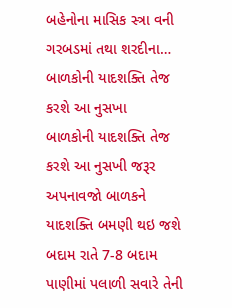બહેનોના માસિક સ્ત્રા વની ગરબડમાં તથા શરદીના…
બાળકોની યાદશક્તિ તેજ કરશે આ નુસખા
બાળકોની યાદશક્તિ તેજ કરશે આ નુસખી જરૂર અપનાવજો બાળકને યાદશક્તિ બમણી થઇ જશે બદામ રાતે 7-8 બદામ પાણીમાં પલાળી સવારે તેની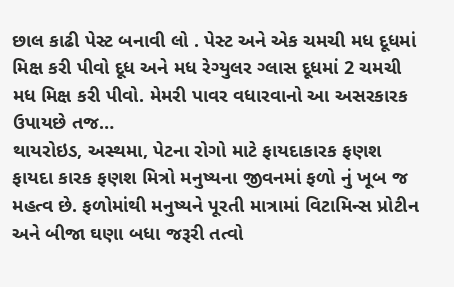છાલ કાઢી પેસ્ટ બનાવી લો . પેસ્ટ અને એક ચમચી મધ દૂધમાં મિક્ષ કરી પીવો દૂધ અને મધ રેગ્યુલર ગ્લાસ દૂધમાં 2 ચમચી મધ મિક્ષ કરી પીવો. મેમરી પાવર વધારવાનો આ અસરકારક ઉપાયછે તજ…
થાયરોઇડ, અસ્થમા, પેટના રોગો માટે ફાયદાકારક ફણશ
ફાયદા કારક ફણશ મિત્રો મનુષ્યના જીવનમાં ફળો નું ખૂબ જ મહત્વ છે. ફળોમાંથી મનુષ્યને પૂરતી માત્રામાં વિટામિન્સ પ્રોટીન અને બીજા ઘણા બધા જરૂરી તત્વો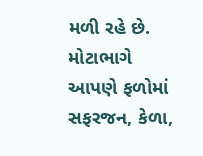મળી રહે છે. મોટાભાગે આપણે ફળોમાં સફરજન, કેળા,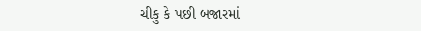ચીકુ કે પછી બજારમાં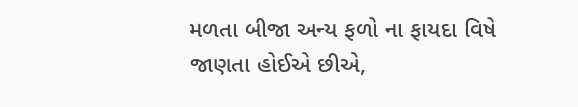મળતા બીજા અન્ય ફળો ના ફાયદા વિષે જાણતા હોઈએ છીએ,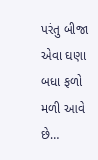પરંતુ બીજા એવા ઘણા બધા ફળો મળી આવે છે…